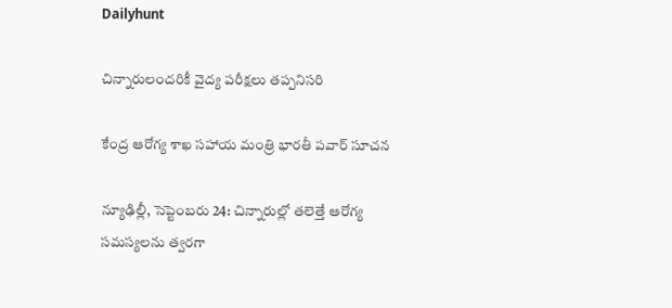Dailyhunt

చిన్నారులందరికీ వైద్య పరీక్షలు తప్పనిసరి

కేంద్ర ఆరోగ్య శాఖ సహాయ మంత్రి భారతీ పవార్‌ సూచన

న్యూఢిల్లీ, సెప్టెంబరు 24: చిన్నారుల్లో తలెత్తే ఆరోగ్య సమస్యలను త్వరగా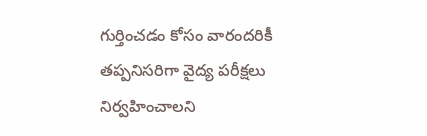గుర్తించడం కోసం వారందరికీ తప్పనిసరిగా వైద్య పరీక్షలు నిర్వహించాలని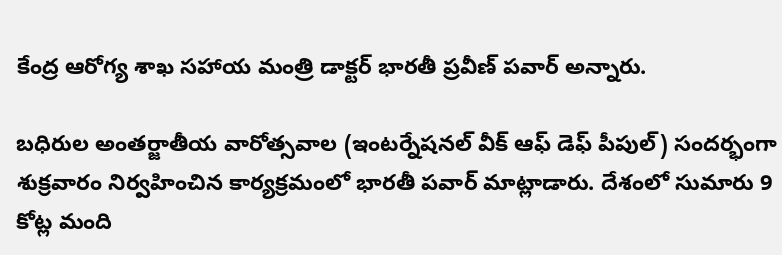కేంద్ర ఆరోగ్య శాఖ సహాయ మంత్రి డాక్టర్‌ భారతీ ప్రవీణ్‌ పవార్‌ అన్నారు.

బధిరుల అంతర్జాతీయ వారోత్సవాల (ఇంటర్నేషనల్‌ వీక్‌ ఆఫ్‌ డెఫ్‌ పీపుల్‌) సందర్భంగా శుక్రవారం నిర్వహించిన కార్యక్రమంలో భారతీ పవార్‌ మాట్లాడారు. దేశంలో సుమారు 9 కోట్ల మంది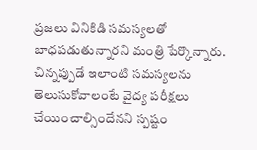ప్రజలు వినికిడి సమస్యలతో బాధపడుతున్నారని మంత్రి పేర్కొన్నారు. చిన్నప్పుడే ఇలాంటి సమస్యలను తెలుసుకోవాలంటే వైద్య పరీక్షలు చేయించాల్సిందేనని స్పష్టం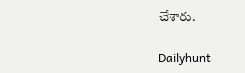చేశారు.

Dailyhunt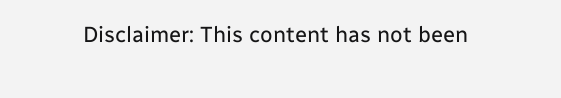Disclaimer: This content has not been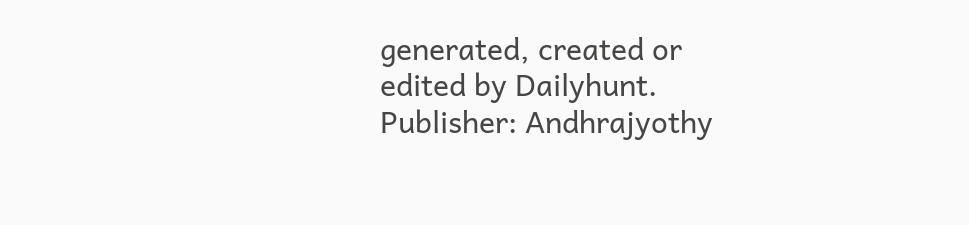generated, created or edited by Dailyhunt. Publisher: Andhrajyothy